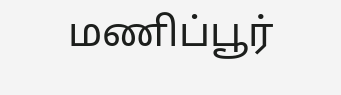மணிப்பூர்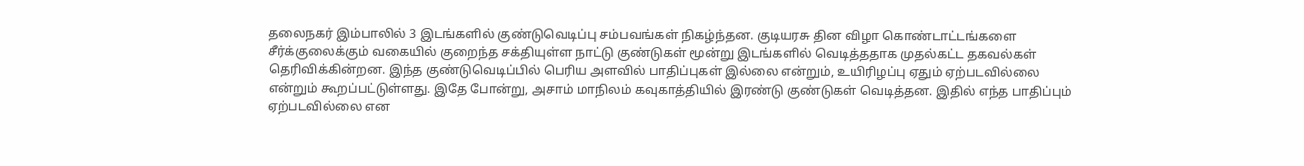தலைநகர் இம்பாலில் 3 இடங்களில் குண்டுவெடிப்பு சம்பவங்கள் நிகழ்ந்தன. குடியரசு தின விழா கொண்டாட்டங்களை சீர்க்குலைக்கும் வகையில் குறைந்த சக்தியுள்ள நாட்டு குண்டுகள் மூன்று இடங்களில் வெடித்ததாக முதல்கட்ட தகவல்கள் தெரிவிக்கின்றன. இந்த குண்டுவெடிப்பில் பெரிய அளவில் பாதிப்புகள் இல்லை என்றும், உயிரிழப்பு ஏதும் ஏற்படவில்லை என்றும் கூறப்பட்டுள்ளது. இதே போன்று, அசாம் மாநிலம் கவுகாத்தியில் இரண்டு குண்டுகள் வெடித்தன. இதில் எந்த பாதிப்பும் ஏற்படவில்லை என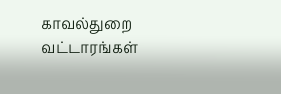காவல்துறை வட்டாரங்கள்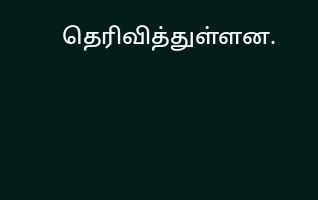தெரிவித்துள்ளன.